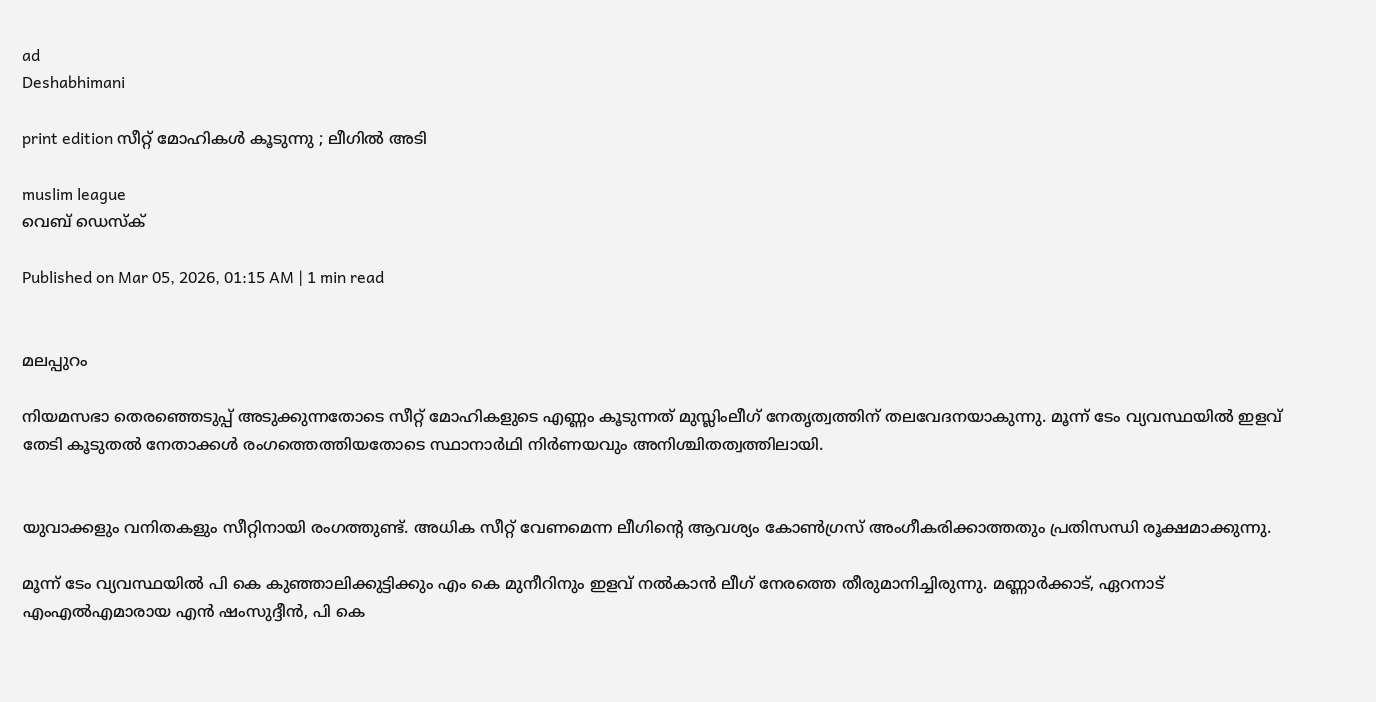ad
Deshabhimani

print edition സീറ്റ് മോഹികൾ കൂടുന്നു ; ലീഗിൽ അടി

muslim league
വെബ് ഡെസ്ക്

Published on Mar 05, 2026, 01:15 AM | 1 min read


മലപ്പുറം

നിയമസഭാ തെരഞ്ഞെടുപ്പ്‌ അടുക്കുന്നതോടെ സീറ്റ് മോഹികളുടെ എണ്ണം കൂടുന്നത് മുസ്ലിംലീഗ്‌ നേതൃത്വത്തിന് തലവേദനയാകുന്നു. മൂന്ന് ടേം വ്യവസ്ഥയില്‍ ഇളവ് തേടി കൂടുതൽ നേതാക്കൾ രംഗത്തെത്തിയതോടെ സ്ഥാനാര്‍ഥി നിര്‍ണയവും അനിശ്ചിതത്വത്തിലായി.


യുവാക്കളും വനിതകളും സീറ്റിനായി രംഗത്തുണ്ട്‌. അധിക സീറ്റ്‌ വേണമെന്ന ലീഗിന്റെ ആവശ്യം കോൺഗ്രസ്‌ അംഗീകരിക്കാത്തതും പ്രതിസന്ധി രൂക്ഷമാക്കുന്നു.

മൂന്ന് ടേം വ്യവസ്ഥയില്‍ പി കെ കുഞ്ഞാലിക്കുട്ടിക്കും എം കെ മുനീറിനും ഇളവ് നല്‍കാന്‍ ലീഗ്‌ നേരത്തെ തീരുമാനിച്ചിരുന്നു. മണ്ണാര്‍ക്കാട്, ഏറനാട്‌ എംഎൽഎമാരായ എന്‍ ഷംസുദ്ദീന്‍, പി കെ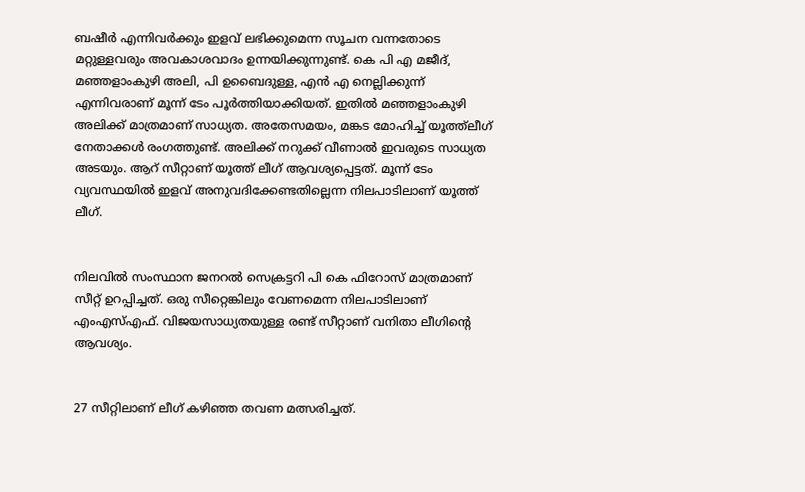ബഷീര്‍ എന്നിവര്‍ക്കും ഇളവ് ലഭിക്കുമെന്ന സൂചന വന്നതോടെ മറ്റുള്ളവരും അവകാശവാദം ഉന്നയിക്കുന്നുണ്ട്‌. കെ പി എ മജീദ്, മഞ്ഞളാംകുഴി അലി, പി ഉബൈദുള്ള, എന്‍ എ നെല്ലിക്കുന്ന് എന്നിവരാണ്‌ മൂന്ന് ടേം പൂര്‍ത്തിയാക്കിയത്‌. ഇതിൽ മഞ്ഞളാംകുഴി അലിക്ക്‌ മാത്രമാണ്‌ സാധ്യത. അതേസമയം, മങ്കട മോഹിച്ച്‌ യൂത്ത്‌ലീഗ്‌ നേതാക്കൾ രംഗത്തുണ്ട്‌. അലിക്ക്‌ നറുക്ക്‌ വീണാൽ ഇവരുടെ സാധ്യത അടയും. ആറ് സീറ്റാണ്‌ യൂത്ത്‌ ലീഗ്‌ ആവശ്യപ്പെട്ടത്. മൂന്ന്‌ ടേം വ്യവസ്ഥയിൽ ഇളവ്‌ അനുവദിക്കേണ്ടതില്ലെന്ന നിലപാടിലാണ്‌ യൂത്ത്‌ ലീഗ്‌.


നിലവിൽ സംസ്ഥാന ജനറൽ സെക്രട്ടറി പി കെ ഫിറോസ്‌ മാത്രമാണ്‌ സീറ്റ്‌ ഉറപ്പിച്ചത്‌. ഒരു സീറ്റെങ്കിലും വേണമെന്ന നിലപാടിലാണ്‌ എംഎസ്എഫ്‌. വിജയസാധ്യതയുള്ള രണ്ട്‌ സീറ്റാണ്‌ വനിതാ ലീഗിന്റെ ആവശ്യം.


27 സീറ്റിലാണ് ലീഗ്‌ കഴിഞ്ഞ തവണ മത്സരിച്ചത്.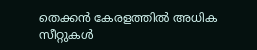തെക്കന്‍ കേരളത്തില്‍ അധിക സീറ്റുകള്‍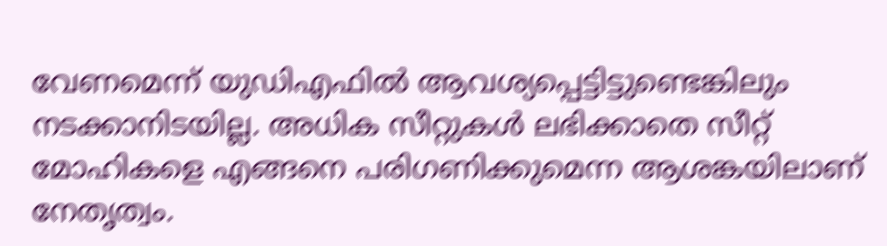വേണമെന്ന്‌ യുഡിഎഫിൽ ആവശ്യപ്പെട്ടിട്ടുണ്ടെങ്കിലും നടക്കാനിടയില്ല. അധിക സീറ്റുകൾ ലഭിക്കാതെ സീറ്റ്‌ മോഹികളെ എങ്ങനെ പരിഗണിക്കുമെന്ന ആശങ്കയിലാണ്‌ നേതൃത്വം.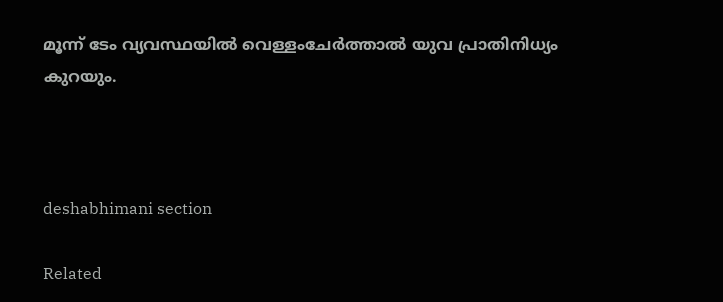മൂന്ന്‌ ടേം വ്യവസ്ഥയിൽ വെള്ളംചേർത്താൽ യുവ പ്രാതിനിധ്യം കുറയും.



deshabhimani section

Related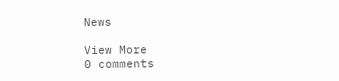News

View More
0 comments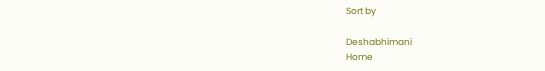Sort by

Deshabhimani
Home